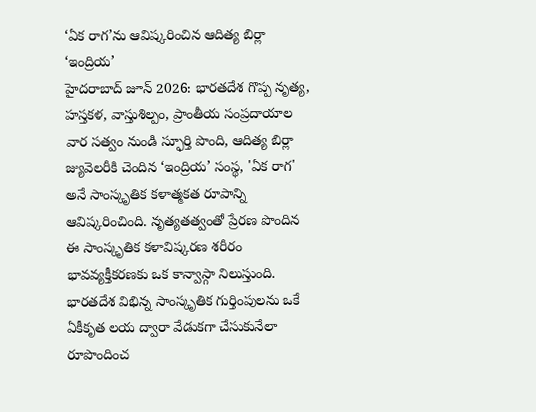‘ఏక రాగ’ను ఆవిష్కరించిన ఆదిత్య బిర్లా ‘ఇంద్రియ’
హైదరాబాద్ జూన్ 2026: భారతదేశ గొప్ప నృత్య, హస్తకళ, వాస్తుశిల్పం, ప్రాంతీయ సంప్రదాయాల వార సత్వం నుండి స్ఫూర్తి పొంది, ఆదిత్య బిర్లా జ్యువెలరీకి చెందిన ‘ఇంద్రియ’ సంస్థ, 'ఏక రాగ' అనే సాంస్కృతిక కళాత్మకత రూపాన్ని ఆవిష్కరించింది. నృత్యతత్వంతో ప్రేరణ పొందిన ఈ సాంస్కృతిక కళావిష్కరణ శరీరం భావవ్యక్తీకరణకు ఒక కాన్వాస్గా నిలుస్తుంది.
భారతదేశ విభిన్న సాంస్కృతిక గుర్తింపులను ఒకే ఏకీకృత లయ ద్వారా వేడుకగా చేసుకునేలా రూపొందించ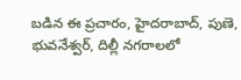బడిన ఈ ప్రచారం, హైదరాబాద్, పుణె, భువనేశ్వర్, దిల్లీ నగరాలలో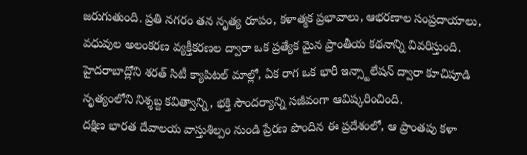జరుగుతుంది. ప్రతి నగరం తన నృత్య రూపం, కళాత్మక ప్రభావాలు, ఆభరణాల సంప్రదాయాలు, వధువుల అలంకరణ వ్యక్తీకరణల ద్వారా ఒక ప్రత్యేక మైన ప్రాంతీయ కథనాన్ని వివరిస్తుంది. హైదరాబాద్లోని శరత్ సిటీ క్యాపిటల్ మాల్లో, ఏక రాగ ఒక భారీ ఇన్స్టాలేషన్ ద్వారా కూచిపూడి నృత్యంలోని నిశ్శబ్ద కవిత్వాన్ని, భక్తి సౌందర్యాన్ని సజీవంగా ఆవిష్కరించింది.
దక్షిణ భారత దేవాలయ వాస్తుశిల్పం నుండి ప్రేరణ పొందిన ఈ ప్రదేశంలో, ఆ ప్రాంతపు కళా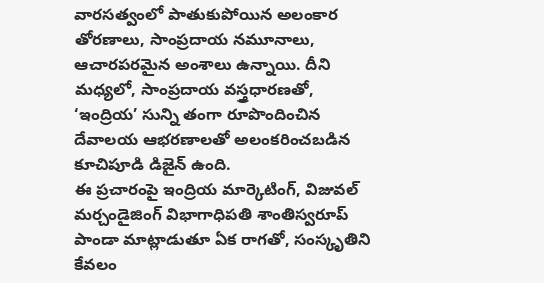వారసత్వంలో పాతుకుపోయిన అలంకార తోరణాలు, సాంప్రదాయ నమూనాలు, ఆచారపరమైన అంశాలు ఉన్నాయి. దీని మధ్యలో, సాంప్రదాయ వస్త్రధారణతో, ‘ఇంద్రియ’ సున్ని తంగా రూపొందించిన దేవాలయ ఆభరణాలతో అలంకరించబడిన కూచిపూడి డిజైన్ ఉంది.
ఈ ప్రచారంపై ఇంద్రియ మార్కెటింగ్, విజువల్ మర్చండైజింగ్ విభాగాధిపతి శాంతిస్వరూప్ పాండా మాట్లాడుతూ ఏక రాగతో, సంస్కృతిని కేవలం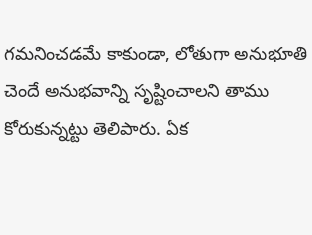గమనించడమే కాకుండా, లోతుగా అనుభూతి చెందే అనుభవాన్ని సృష్టించాలని తాము కోరుకున్నట్టు తెలిపారు. ఏక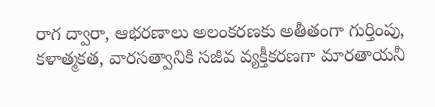రాగ ద్వారా, ఆభరణాలు అలంకరణకు అతీతంగా గుర్తింపు, కళాత్మకత, వారసత్వానికి సజీవ వ్యక్తీకరణగా మారతాయనీ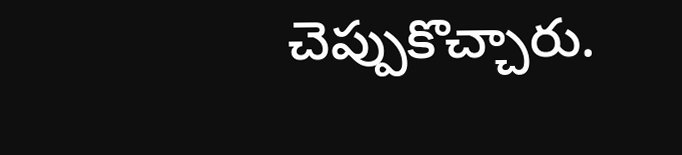చెప్పుకొచ్చారు.